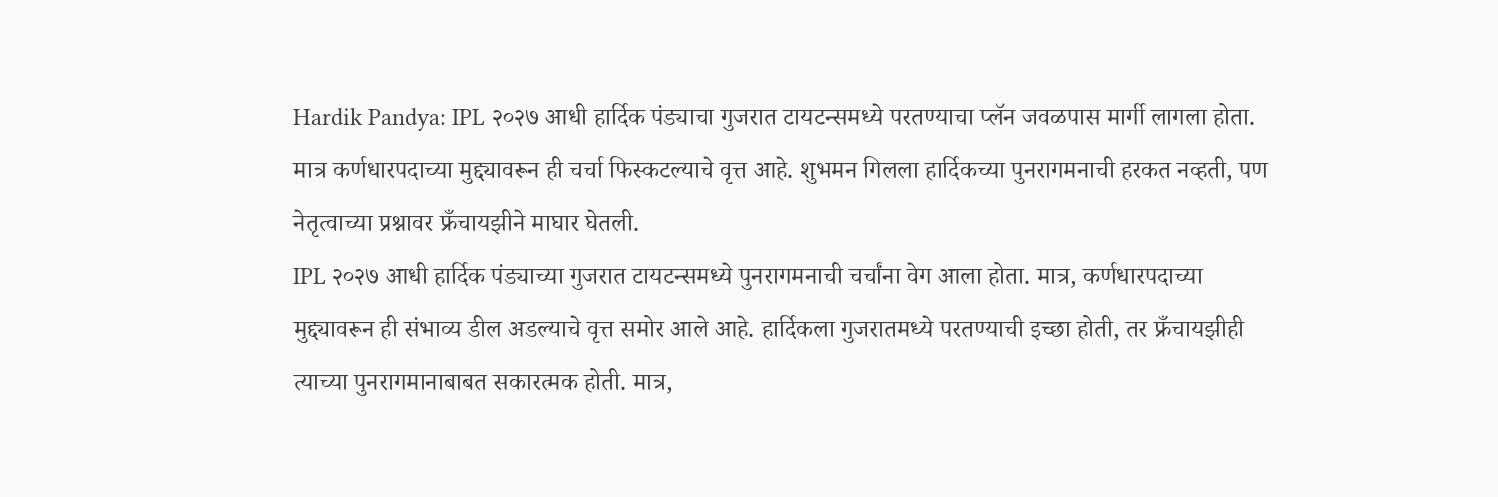Hardik Pandya: IPL २०२७ आधी हार्दिक पंड्याचा गुजरात टायटन्समध्ये परतण्याचा प्लॅन जवळपास मार्गी लागला होता. मात्र कर्णधारपदाच्या मुद्द्यावरून ही चर्चा फिस्कटल्याचे वृत्त आहे. शुभमन गिलला हार्दिकच्या पुनरागमनाची हरकत नव्हती, पण नेतृत्वाच्या प्रश्नावर फ्रँचायझीने माघार घेतली.
IPL २०२७ आधी हार्दिक पंड्याच्या गुजरात टायटन्समध्ये पुनरागमनाची चर्चांना वेग आला होता. मात्र, कर्णधारपदाच्या मुद्द्यावरून ही संभाव्य डील अडल्याचे वृत्त समोर आले आहे. हार्दिकला गुजरातमध्ये परतण्याची इच्छा होती, तर फ्रँचायझीही त्याच्या पुनरागमानाबाबत सकारत्मक होती. मात्र,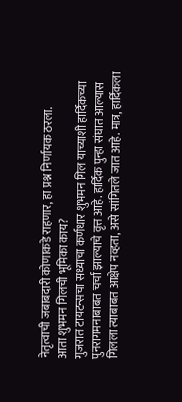नेतृत्वाची जबाबदारी कोणाकडे राहणार, हा प्रश्न निर्णायक ठरला.
आता शुभमन गिलची भूमिका काय?
गुजरात टायटन्सचा सध्याचा कर्णधार शुभमन गिल याच्याशी हार्दिकच्या पुनरागमनाबाबत चर्चा झाल्याचे वृत्त आहे. हार्दिक पुन्हा संघात आल्यास गिलला त्याबाबत आक्षेप नव्हता, असे सांगितले जात आहे. मात्र, हार्दिकला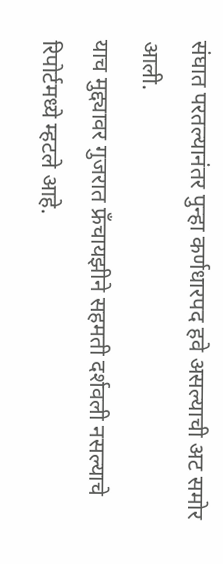संघात परतल्यानंतर पुन्हा कर्णधारपद हवे असल्याची अट समोर आली.
याच मुद्द्यावर गुजरात फ्रँचायझीने सहमती दर्शवली नसल्याचे रिपोर्टमध्ये म्हटले आहे.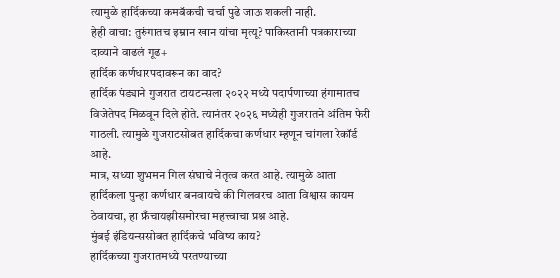त्यामुळे हार्दिकच्या कमबॅकची चर्चा पुढे जाऊ शकली नाही.
हेही वाचा: तुरुंगातच इम्रान खान यांचा मृत्यू? पाकिस्तानी पत्रकाराच्या दाव्याने वाढलं गूढ+
हार्दिक कर्णधारपदावरून का वाद?
हार्दिक पंड्याने गुजरात टायटन्सला २०२२ मध्ये पदार्पणाच्या हंगामातच विजेतेपद मिळवून दिले होते. त्यानंतर २०२६ मध्येही गुजरातने अंतिम फेरी गाठली. त्यामुळे गुजराटसोबत हार्दिकचा कर्णधार म्हणून चांगला रेकॉर्ड आहे.
मात्र, सध्या शुभमन गिल संघाचे नेतृत्व करत आहे. त्यामुळे आता हार्दिकला पुन्हा कर्णधार बनवायचे की गिलवरच आता विश्वास कायम ठेवायचा, हा फ्रँचायझीसमोरचा महत्त्वाचा प्रश्न आहे.
मुंबई इंडियन्ससोबत हार्दिकचे भविष्य काय?
हार्दिकच्या गुजरातमध्ये परतण्याच्या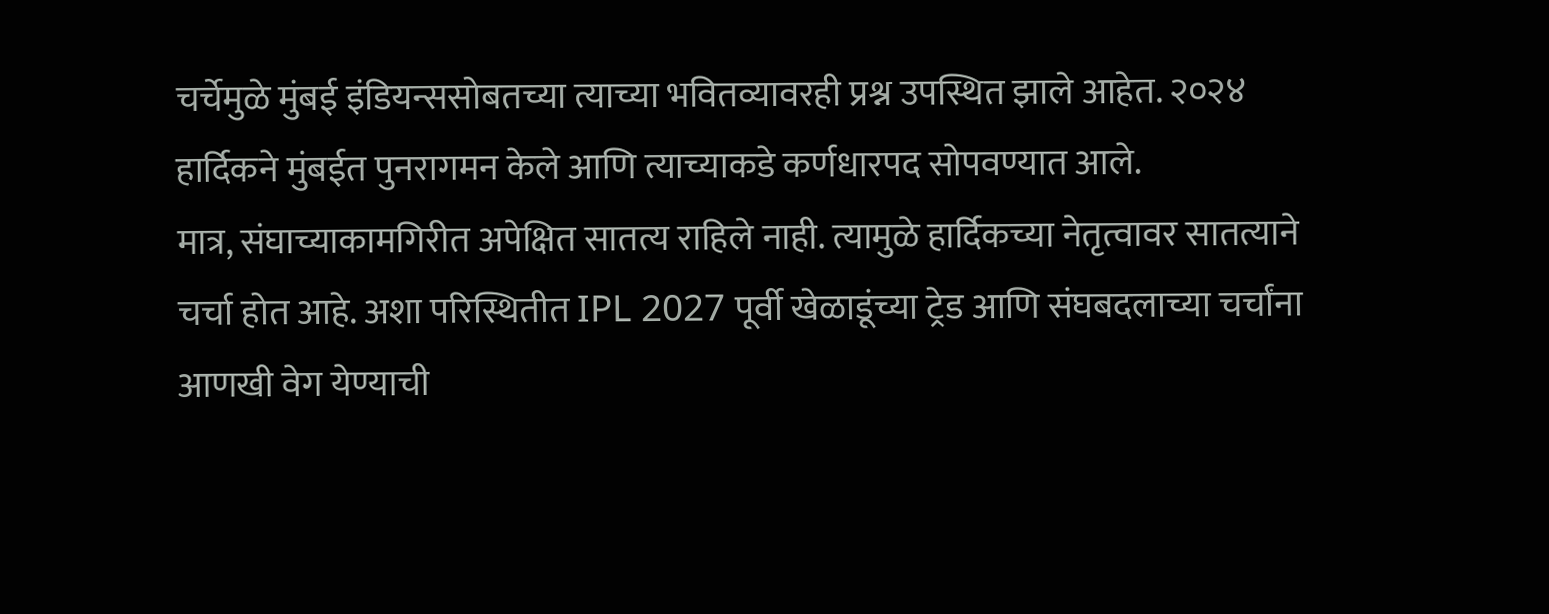चर्चेमुळे मुंबई इंडियन्ससोबतच्या त्याच्या भवितव्यावरही प्रश्न उपस्थित झाले आहेत. २०२४ हार्दिकने मुंबईत पुनरागमन केले आणि त्याच्याकडे कर्णधारपद सोपवण्यात आले.
मात्र, संघाच्याकामगिरीत अपेक्षित सातत्य राहिले नाही. त्यामुळे हार्दिकच्या नेतृत्वावर सातत्याने चर्चा होत आहे. अशा परिस्थितीत IPL 2027 पूर्वी खेळाडूंच्या ट्रेड आणि संघबदलाच्या चर्चांना आणखी वेग येण्याची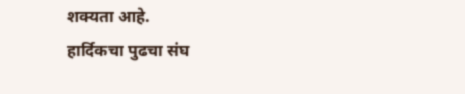शक्यता आहे.
हार्दिकचा पुढचा संघ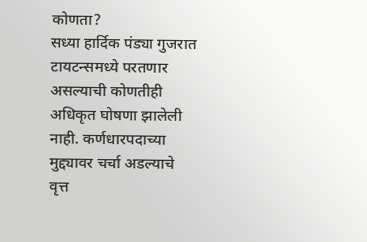कोणता?
सध्या हार्दिक पंड्या गुजरात टायटन्समध्ये परतणार असल्याची कोणतीही अधिकृत घोषणा झालेली नाही. कर्णधारपदाच्या मुद्द्यावर चर्चा अडल्याचे वृत्त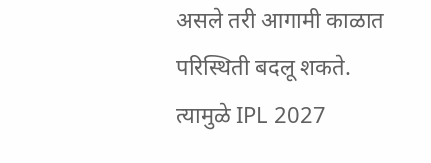असले तरी आगामी काळात परिस्थिती बदलू शकते.
त्यामुळे IPL 2027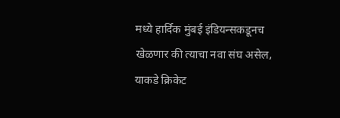मध्ये हार्दिक मुंबई इंडियन्सकडूनच खेळणार की त्याचा नवा संघ असेल, याकडे क्रिकेट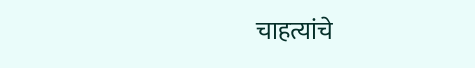चाहत्यांचे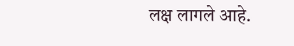लक्ष लागले आहे.